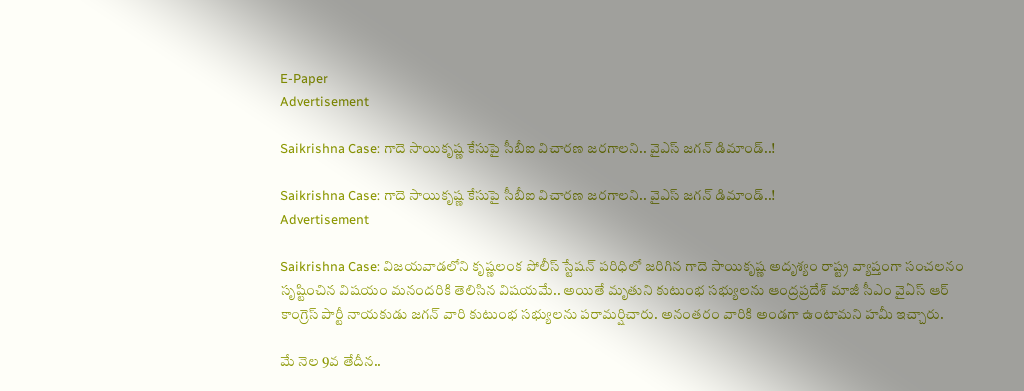E-Paper
Advertisement

Saikrishna Case: గాదె సాయికృష్ణ కేసుపై సీబీఐ విచారణ జరగాలని.. వైఎస్ జగన్ డిమాండ్..!

Saikrishna Case: గాదె సాయికృష్ణ కేసుపై సీబీఐ విచారణ జరగాలని.. వైఎస్ జగన్ డిమాండ్..!
Advertisement

Saikrishna Case: విజయవాడలోని కృష్ణలంక పోలీస్ స్టేషన్ పరిధిలో జరిగిన గాదె సాయికృష్ణ అదృశ్యం రాష్ట్ర వ్యాప్తంగా సంచలనం సృష్టించిన విషయం మనందరికి తెలిసిన విషయమే.. అయితే మృతుని కుటుంభ సభ్యులను ఆంద్రప్రదేశ్ మాజీ సీఎం వైఏస్ ఆర్ కాంగ్రెస్ పార్టీ నాయకుడు జగన్ వారి కుటుంభ సభ్యులను పరామర్షిచారు. అనంతరం వారికి అండగా ఉంటామని హమీ ఇచ్చారు.

మే నెల 9వ తేదీన..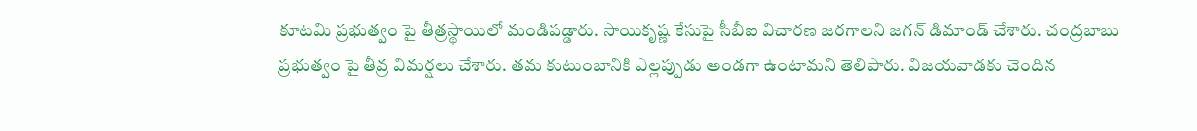కూటమి ప్రభుత్వం పై తీత్రస్థాయిలో మండిపడ్డారు. సాయికృష్ణ కేసుపై సీబీఐ విచారణ జరగాలని జగన్ డిమాండ్ చేశారు. చంద్రబాబు ప్రభుత్వం పై తీవ్ర విమర్షలు చేశారు. తమ కుటుంబానికి ఎల్లప్పుడు అండగా ఉంటామని తెలిపారు. విజయవాడకు చెందిన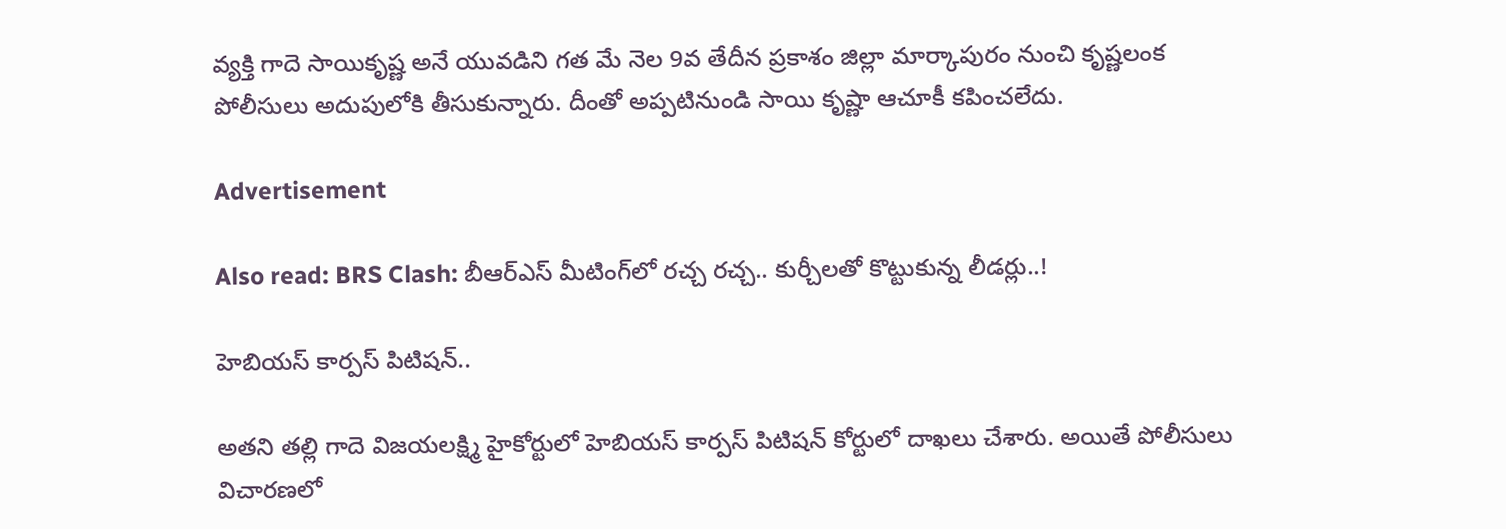వ్యక్తి గాదె సాయికృష్ణ అనే యువడిని గత మే నెల 9వ తేదీన ప్రకాశం జిల్లా మార్కాపురం నుంచి కృష్ణలంక పోలీసులు అదుపులోకి తీసుకున్నారు. దీంతో అప్పటినుండి సాయి కృష్ణా ఆచూకీ కపించలేదు.

Advertisement

Also read: BRS Clash: బీఆర్ఎస్ మీటింగ్‌లో రచ్చ రచ్చ.. కుర్చీలతో కొట్టుకున్న లీడర్లు..!

హెబియస్ కార్పస్ పిటిషన్..

అతని తల్లి గాదె విజయలక్ష్మి హైకోర్టులో హెబియస్ కార్పస్ పిటిషన్ కోర్టులో దాఖలు చేశారు. అయితే పోలీసులు విచారణలో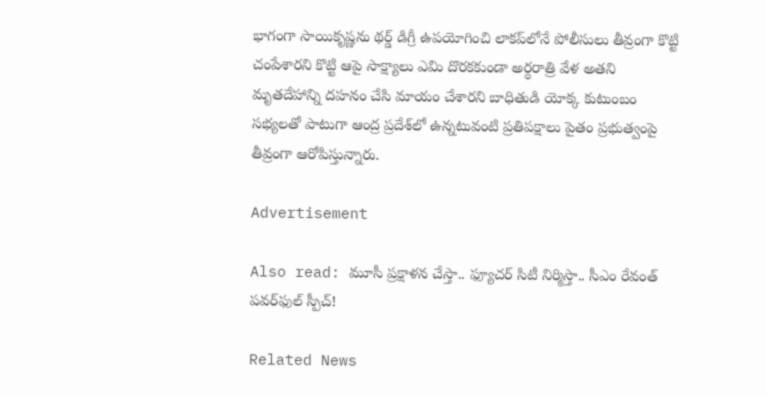భాగంగా సాయికృష్ణను థర్డ్ డిగ్రీ ఉపయోగించి లాకప్‌లోనే పోలీసులు తీవ్రంగా కొట్టి చంపేశారని కొట్టి ఆపై సాక్ష్యాలు ఎమి దొరకకుండా అర్ధరాత్రి వేళ అతని మృతదేహాన్ని దహనం చేసి మాయం చేశారని బాధితుడి యోక్క కుటుంబం సభ్యలతో పాటుగా ఆంద్ర ప్రదేశ్‌లో ఉన్నటువంటి ప్రతిపక్షాలు పైతం ప్రభుత్వంపై తీవ్రంగా ఆరోపిస్తున్నారు.

Advertisement

Also read: మూసీ ప్రక్షాళన చేస్తా.. ఫ్యూచర్ సిటీ నిర్మిస్తా.. సీఎం రేవంత్ పవర్‌ఫుల్ స్పీచ్!

Related News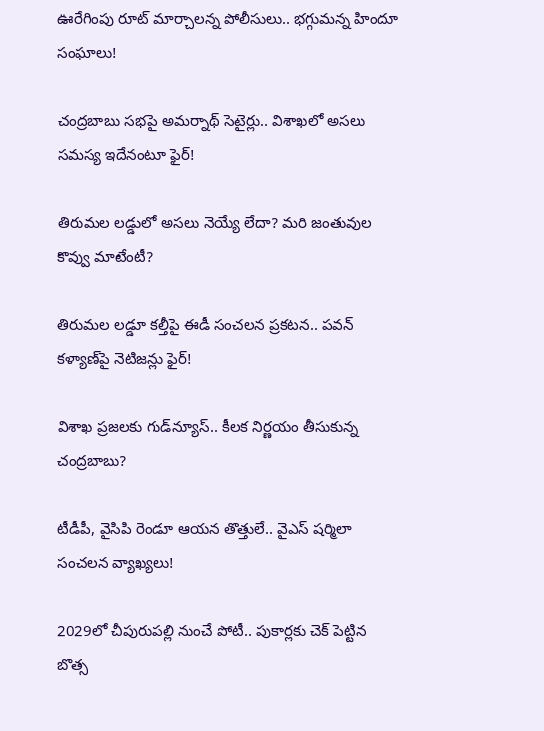ఊరేగింపు రూట్ మార్చాలన్న పోలీసులు.. భగ్గుమన్న హిందూ సంఘాలు!

చంద్రబాబు సభపై అమర్నాథ్ సెటైర్లు.. విశాఖలో అసలు సమస్య ఇదేనంటూ ఫైర్!

తిరుమల లడ్డులో అసలు నెయ్యే లేదా? మరి జంతువుల కొవ్వు మాటేంటీ?

తిరుమల లడ్డూ కల్తీపై ఈడీ సంచలన ప్రకటన.. పవన్ కళ్యాణ్‌పై నెటిజన్లు ఫైర్!

విశాఖ ప్రజలకు గుడ్‌న్యూస్.. కీలక నిర్ణయం తీసుకున్న చంద్రబాబు?

టీడీపీ, వైసిపి రెండూ ఆయన తొత్తులే.. వైఎస్ షర్మిలా సంచలన వ్యాఖ్యలు!

2029లో చీపురుపల్లి నుంచే పోటీ.. పుకార్లకు చెక్ పెట్టిన బొత్స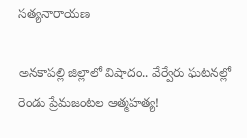సత్యనారాయణ

అనకాపల్లి జిల్లాలో విషాదం.. వేర్వేరు ఘటనల్లో రెండు ప్రేమజంటల ఆత్మహత్య!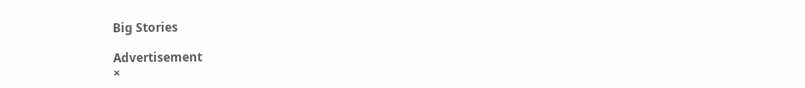Big Stories

Advertisement
×